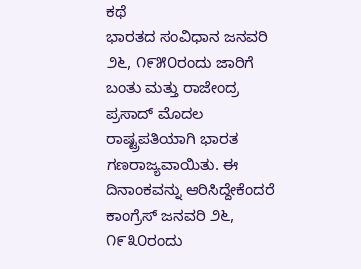ಕಥೆ
ಭಾರತದ ಸಂವಿಧಾನ ಜನವರಿ ೨೬, ೧೯೫೦ರಂದು ಜಾರಿಗೆ ಬಂತು ಮತ್ತು ರಾಜೇಂದ್ರ ಪ್ರಸಾದ್ ಮೊದಲ ರಾಷ್ಟ್ರಪತಿಯಾಗಿ ಭಾರತ ಗಣರಾಜ್ಯವಾಯಿತು. ಈ ದಿನಾಂಕವನ್ನು ಆರಿಸಿದ್ದೇಕೆಂದರೆ ಕಾಂಗ್ರೆಸ್ ಜನವರಿ ೨೬, ೧೯೩೦ರಂದು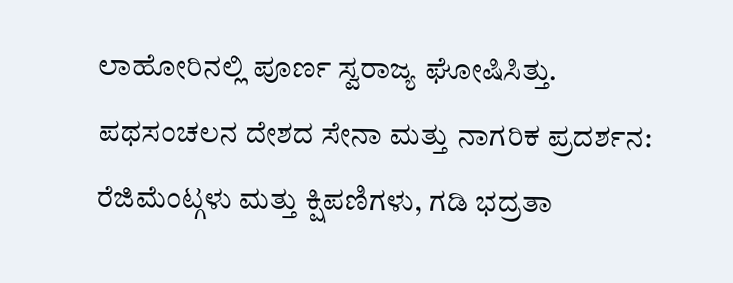ಲಾಹೋರಿನಲ್ಲಿ ಪೂರ್ಣ ಸ್ವರಾಜ್ಯ ಘೋಷಿಸಿತ್ತು.
ಪಥಸಂಚಲನ ದೇಶದ ಸೇನಾ ಮತ್ತು ನಾಗರಿಕ ಪ್ರದರ್ಶನ: ರೆಜಿಮೆಂಟ್ಗಳು ಮತ್ತು ಕ್ಷಿಪಣಿಗಳು, ಗಡಿ ಭದ್ರತಾ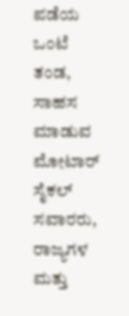ಪಡೆಯ ಒಂಟೆ ತಂಡ, ಸಾಹಸ ಮಾಡುವ ಮೋಟಾರ್ ಸೈಕಲ್ ಸವಾರರು, ರಾಜ್ಯಗಳ ಮತ್ತು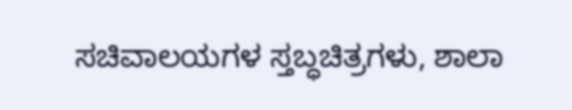ಸಚಿವಾಲಯಗಳ ಸ್ತಬ್ಧಚಿತ್ರಗಳು, ಶಾಲಾ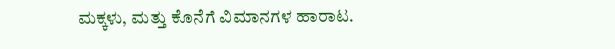ಮಕ್ಕಳು, ಮತ್ತು ಕೊನೆಗೆ ವಿಮಾನಗಳ ಹಾರಾಟ.